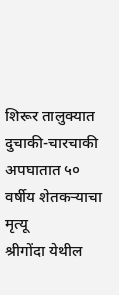शिरूर तालुक्यात दुचाकी-चारचाकी अपघातात ५० वर्षीय शेतकऱ्याचा मृत्यू
श्रीगोंदा येथील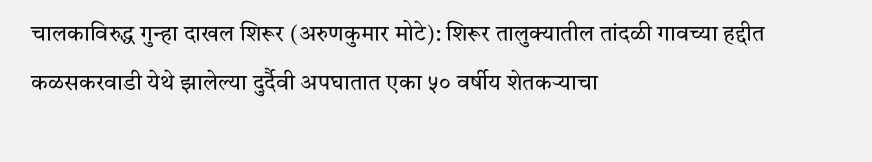चालकाविरुद्ध गुन्हा दाखल शिरूर (अरुणकुमार मोटे): शिरूर तालुक्यातील तांदळी गावच्या हद्दीत कळसकरवाडी येथे झालेल्या दुर्दैवी अपघातात एका ५० वर्षीय शेतकऱ्याचा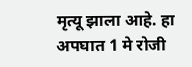मृत्यू झाला आहे. हा अपघात 1 मे रोजी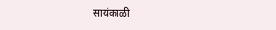सायंकाळी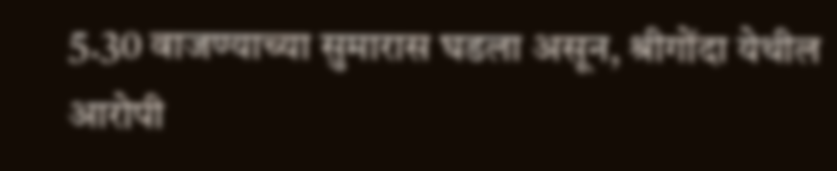5.30 वाजण्याच्या सुमारास घडला असून, श्रीगोंदा येथील आरोपी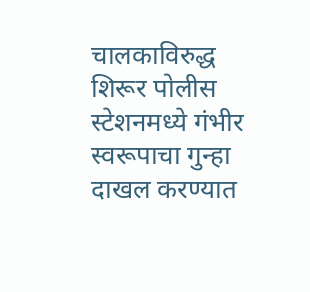चालकाविरुद्ध शिरूर पोलीस स्टेशनमध्ये गंभीर स्वरूपाचा गुन्हा दाखल करण्यात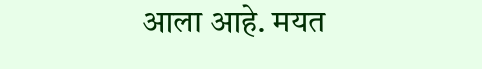आला आहे. मयत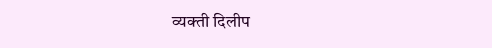व्यक्ती दिलीप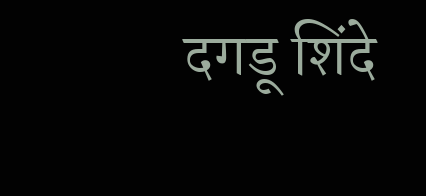दगडू शिंदे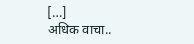[…]
अधिक वाचा..